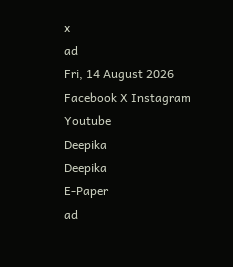x
ad
Fri, 14 August 2026
Facebook X Instagram Youtube
Deepika
Deepika
E-Paper
ad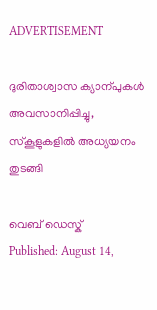ADVERTISEMENT

ദുരിതാശ്വാസ ക്യാന്പുകൾ അവസാനിപ്പിച്ചു, സ്കൂളുകളിൽ അധ്യയനം തുടങ്ങി

വെബ് ഡെസ്ക്
Published: August 14,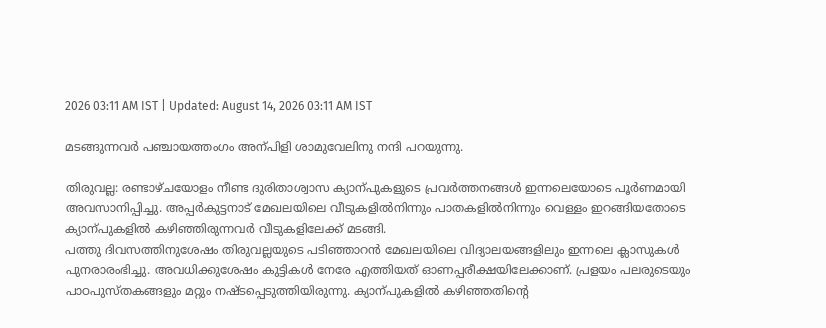2026 03:11 AM IST | Updated: August 14, 2026 03:11 AM IST

മടങ്ങുന്നവർ പഞ്ചായത്തംഗം അന്പിളി ശാമുവേലിനു നന്ദി പറയുന്നു.

തിരുവല്ല: രണ്ടാഴ്ചയോളം നീണ്ട ദുരിതാശ്വാസ ക്യാന്പുകളുടെ പ്രവർത്തനങ്ങൾ ഇന്നലെയോടെ പൂർണമായി അവസാനിപ്പിച്ചു. അപ്പർകുട്ടനാട് മേഖലയിലെ വീടുകളിൽനിന്നും പാതകളിൽനിന്നും വെള്ളം ഇറങ്ങിയതോടെ ക്യാന്പുകളിൽ കഴിഞ്ഞിരുന്നവർ വീടുകളിലേക്ക് മടങ്ങി.
പത്തു ദിവസത്തിനുശേഷം തിരുവല്ലയുടെ പടിഞ്ഞാറൻ മേഖലയിലെ വിദ്യാലയങ്ങളിലും ഇന്നലെ ക്ലാസുകൾ പുനരാരംഭിച്ചു. അവധിക്കുശേഷം കുട്ടികൾ നേരേ എത്തിയത് ഓണപ്പരീക്ഷയിലേക്കാണ്. പ്രളയം പലരുടെയും പാഠപുസ്തകങ്ങളും മറ്റും നഷ്ടപ്പെടുത്തിയിരുന്നു. ക്യാന്പുകളിൽ കഴിഞ്ഞതിന്‍റെ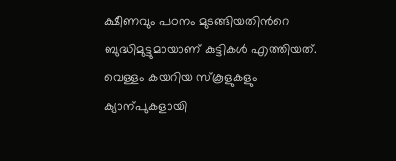ക്ഷീണവും പഠനം മുടങ്ങിയതിന്‍റെ ബുദ്ധിമുട്ടുമായാണ് കുട്ടികൾ എത്തിയത്. വെള്ളം കയറിയ സ്കൂളുകളും ക്യാന്പുകളായി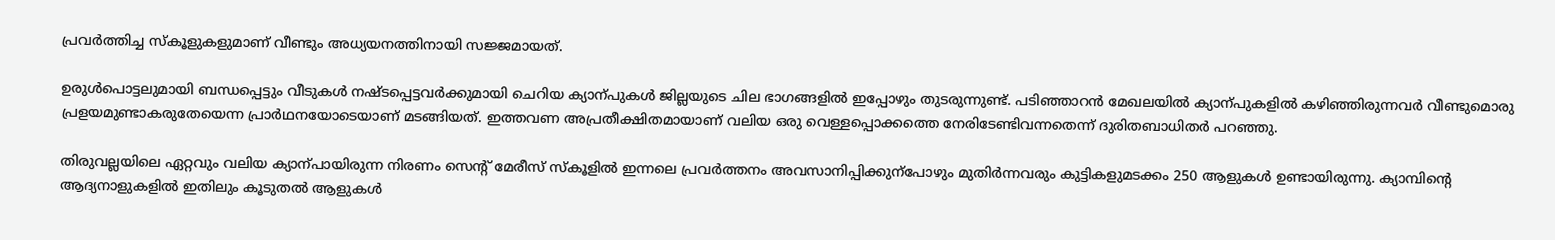പ്രവർത്തിച്ച സ്കൂളുകളുമാണ് വീണ്ടും അധ്യയനത്തിനായി സജ്ജമായത്.

ഉരുൾപൊട്ടലുമായി ബന്ധപ്പെട്ടും വീടുകൾ നഷ്ടപ്പെട്ടവർക്കുമായി ചെറിയ ക്യാന്പുകൾ ജില്ലയുടെ ചില ഭാഗങ്ങളിൽ ഇപ്പോഴും തുടരുന്നുണ്ട്. പടിഞ്ഞാറൻ മേഖലയിൽ ക്യാന്പുകളിൽ കഴിഞ്ഞിരുന്നവർ വീണ്ടുമൊരു പ്രളയമുണ്ടാകരുതേയെന്ന പ്രാർഥനയോടെയാണ് മടങ്ങിയത്. ഇത്തവണ അപ്രതീക്ഷിതമായാണ് വലിയ ഒരു വെള്ളപ്പൊക്കത്തെ നേരിടേണ്ടിവന്നതെന്ന് ദുരിതബാധിതർ പറഞ്ഞു.

തിരുവല്ലയിലെ ഏറ്റവും വലിയ ക്യാന്പായിരുന്ന നിരണം സെന്‍റ് മേരീസ് സ്കൂളിൽ ഇന്നലെ പ്രവർത്തനം അവസാനിപ്പിക്കുന്പോഴും മുതിർന്നവരും കുട്ടികളുമടക്കം 250 ആളുകൾ ഉണ്ടായിരുന്നു. ക്യാമ്പിന്‍റെ ആദ്യനാളുകളിൽ ഇതിലും കൂടുതൽ ആളുകൾ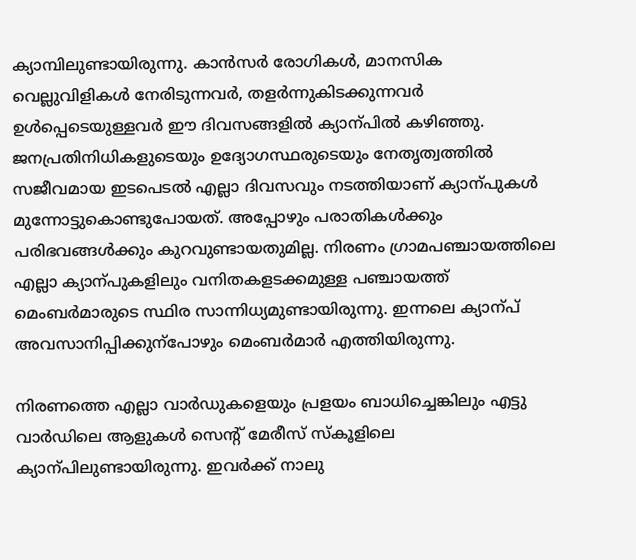ക്യാമ്പിലുണ്ടായിരുന്നു. കാൻസർ രോഗികൾ, മാനസിക വെല്ലുവിളികൾ നേരിടുന്നവർ, തളർന്നുകിടക്കുന്നവർ ഉൾപ്പെടെയുള്ളവർ ഈ ദിവസങ്ങളിൽ ക്യാന്പിൽ കഴിഞ്ഞു. ജനപ്രതിനിധികളുടെയും ഉദ്യോഗസ്ഥരുടെയും നേതൃത്വത്തിൽ സജീവമായ ഇടപെടൽ എല്ലാ ദിവസവും നടത്തിയാണ് ക്യാന്പുകൾ മുന്നോട്ടുകൊണ്ടുപോയത്. അപ്പോഴും പരാതികൾക്കും പരിഭവങ്ങൾക്കും കുറവുണ്ടായതുമില്ല. നിരണം ഗ്രാമപഞ്ചായത്തിലെ എല്ലാ ക്യാന്പുകളിലും വനിതകളടക്കമുള്ള പഞ്ചായത്ത് മെംബർമാരുടെ സ്ഥിര സാന്നിധ്യമുണ്ടായിരുന്നു. ഇന്നലെ ക്യാന്പ് അവസാനിപ്പിക്കുന്പോഴും മെംബർമാർ എത്തിയിരുന്നു.

നിരണത്തെ എല്ലാ വാർഡുകളെയും പ്രളയം ബാധിച്ചെങ്കിലും എട്ടു വാർഡിലെ ആളുകൾ സെന്‍റ് മേരീസ് സ്കൂളിലെ ക്യാന്പിലുണ്ടായിരുന്നു. ഇവർക്ക് നാലു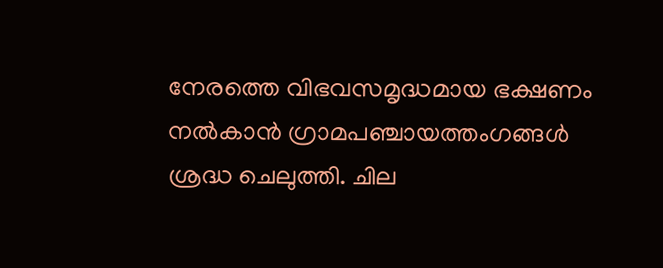നേരത്തെ വിഭവസമൃദ്ധമായ ഭക്ഷണം നൽകാൻ ഗ്രാമപഞ്ചായത്തംഗങ്ങൾ ശ്രദ്ധ ചെലുത്തി. ചില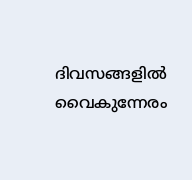ദിവസങ്ങളിൽ വൈകുന്നേരം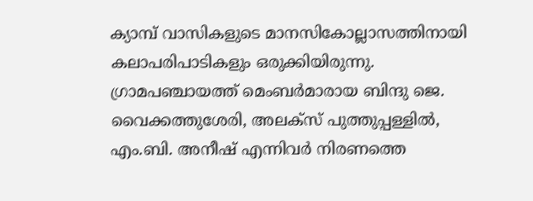ക്യാമ്പ് വാസികളുടെ മാനസികോല്ലാസത്തിനായി കലാപരിപാടികളും ഒരുക്കിയിരുന്നു.
ഗ്രാമപഞ്ചായത്ത് മെംബർമാരായ ബിന്ദു ജെ. വൈക്കത്തുശേരി, അലക്സ് പുത്തുപ്പള്ളിൽ, എം.ബി. അനീഷ് എന്നിവർ നിരണത്തെ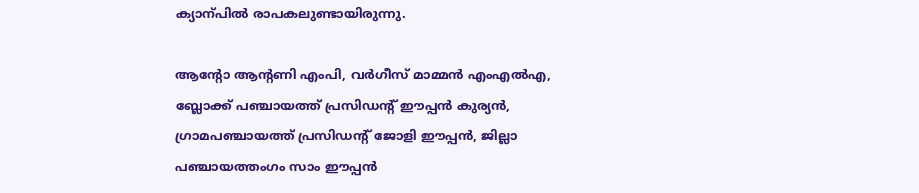ക്യാന്പിൽ രാപകലുണ്ടായിരുന്നു.

ആന്‍റോ ആന്‍റണി എംപി, വർഗീസ് മാമ്മൻ എംഎൽഎ, ബ്ലോക്ക് പഞ്ചായത്ത് പ്രസിഡന്‍റ് ഈപ്പൻ കുര്യൻ, ഗ്രാമപഞ്ചായത്ത് പ്രസിഡന്‍റ് ജോളി ഈപ്പൻ, ജില്ലാ പഞ്ചായത്തംഗം സാം ഈപ്പൻ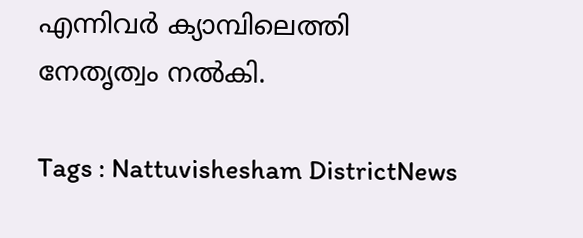എന്നിവർ ക്യാമ്പിലെത്തി നേതൃത്വം നൽകി.

Tags : Nattuvishesham DistrictNews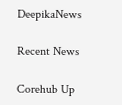DeepikaNews

Recent News

Corehub Up